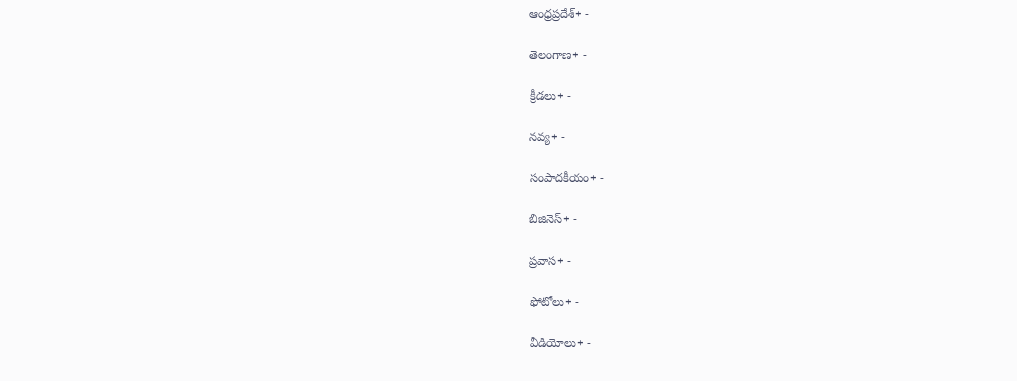ఆంధ్రప్రదేశ్+ -

తెలంగాణ+ -

క్రీడలు+ -

నవ్య+ -

సంపాదకీయం+ -

బిజినెస్+ -

ప్రవాస+ -

ఫోటోలు+ -

వీడియోలు+ -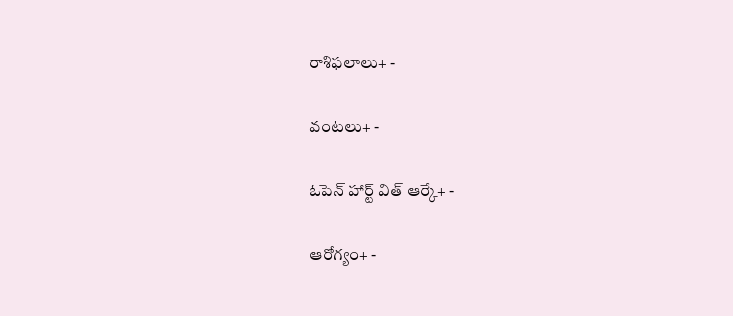రాశిఫలాలు+ -

వంటలు+ -

ఓపెన్ హార్ట్ విత్ ఆర్కే+ -

ఆరోగ్యం+ -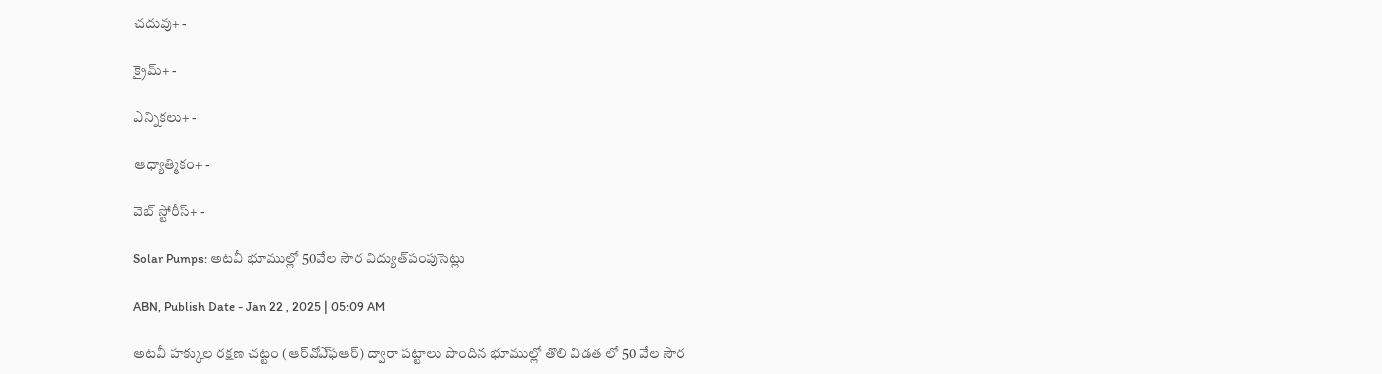చదువు+ -

క్రైమ్+ -

ఎన్నికలు+ -

ఆధ్యాత్మికం+ -

వెబ్ స్టోరీస్+ -

Solar Pumps: అటవీ భూముల్లో 50వేల సౌర విద్యుత్‌పంపుసెట్లు

ABN, Publish Date - Jan 22 , 2025 | 05:09 AM

అటవీ హక్కుల రక్షణ చట్టం (ఆర్‌వోఎ్‌ఫఆర్‌) ద్వారా పట్టాలు పొందిన భూముల్లో తొలి విడత లో 50 వేల సౌర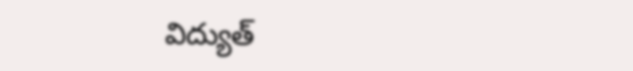విద్యుత్‌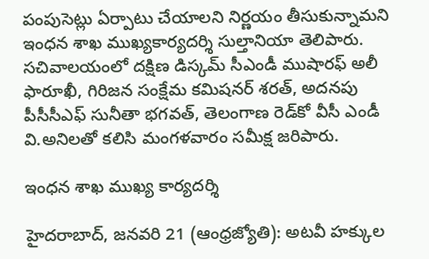పంపుసెట్లు ఏర్పాటు చేయాలని నిర్ణయం తీసుకున్నామని ఇంధన శాఖ ముఖ్యకార్యదర్శి సుల్తానియా తెలిపారు. సచివాలయంలో దక్షిణ డిస్కమ్‌ సీఎండీ ముషారఫ్‌ అలీ ఫారూఖీ, గిరిజన సంక్షేమ కమిషనర్‌ శరత్‌, అదనపు పీసీసీఎఫ్‌ సునీతా భగవత్‌, తెలంగాణ రెడ్‌కో వీసీ ఎండీ వి.అనిలతో కలిసి మంగళవారం సమీక్ష జరిపారు.

ఇంధన శాఖ ముఖ్య కార్యదర్శి

హైదరాబాద్‌, జనవరి 21 (ఆంధ్రజ్యోతి): అటవీ హక్కుల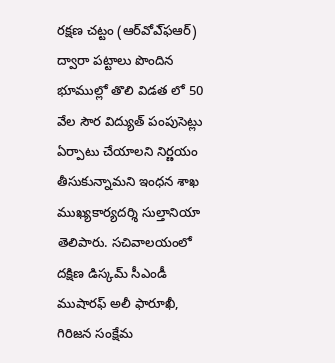రక్షణ చట్టం (ఆర్‌వోఎ్‌ఫఆర్‌) ద్వారా పట్టాలు పొందిన భూముల్లో తొలి విడత లో 50 వేల సౌర విద్యుత్‌ పంపుసెట్లు ఏర్పాటు చేయాలని నిర్ణయం తీసుకున్నామని ఇంధన శాఖ ముఖ్యకార్యదర్శి సుల్తానియా తెలిపారు. సచివాలయంలో దక్షిణ డిస్కమ్‌ సీఎండీ ముషారఫ్‌ అలీ ఫారూఖీ, గిరిజన సంక్షేమ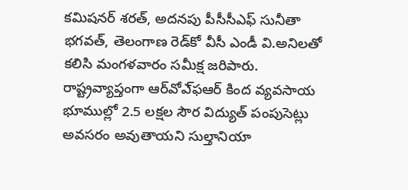కమిషనర్‌ శరత్‌, అదనపు పీసీసీఎఫ్‌ సునీతా భగవత్‌, తెలంగాణ రెడ్‌కో వీసీ ఎండీ వి.అనిలతో కలిసి మంగళవారం సమీక్ష జరిపారు. రాష్ట్రవ్యాప్తంగా ఆర్‌వోఎ్‌ఫఆర్‌ కింద వ్యవసాయ భూముల్లో 2.5 లక్షల సౌర విద్యుత్‌ పంపుసెట్లు అవసరం అవుతాయని సుల్తానియా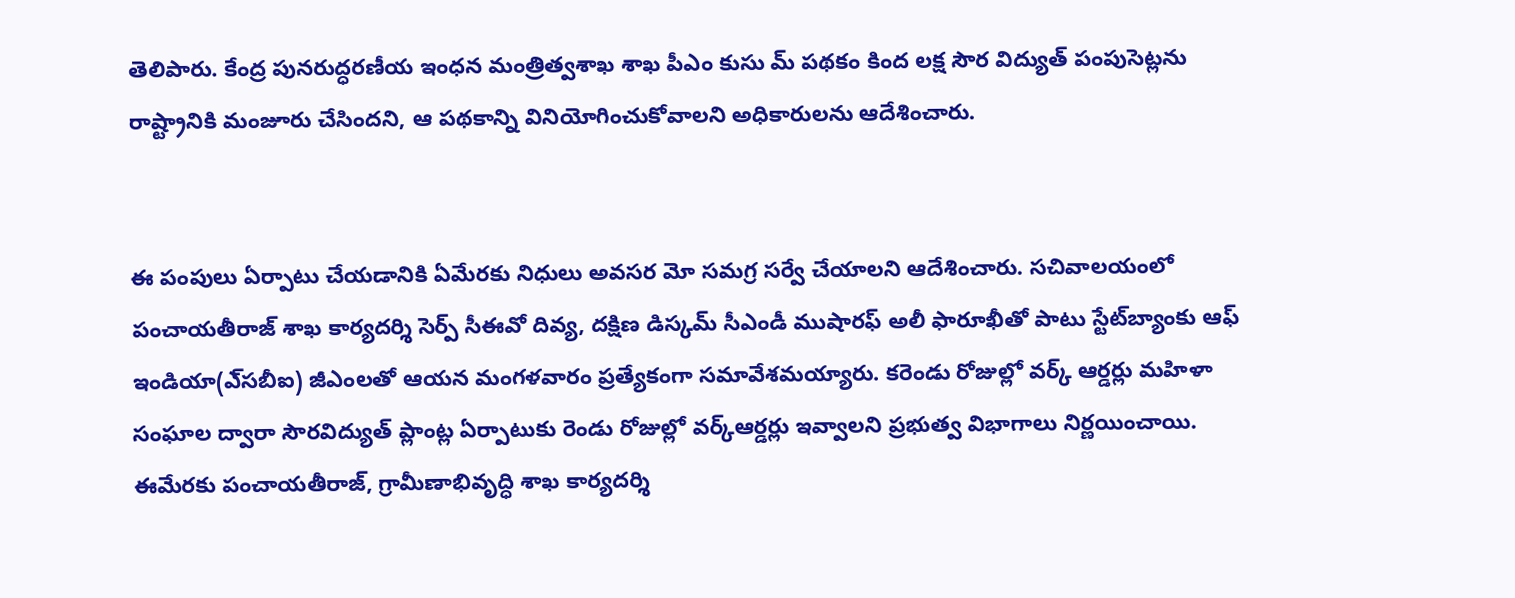తెలిపారు. కేంద్ర పునరుద్ధరణీయ ఇంధన మంత్రిత్వశాఖ శాఖ పీఎం కుసు మ్‌ పథకం కింద లక్ష సౌర విద్యుత్‌ పంపుసెట్లను రాష్ట్రానికి మంజూరు చేసిందని, ఆ పథకాన్ని వినియోగించుకోవాలని అధికారులను ఆదేశించారు.


ఈ పంపులు ఏర్పాటు చేయడానికి ఏమేరకు నిధులు అవసర మో సమగ్ర సర్వే చేయాలని ఆదేశించారు. సచివాలయంలో పంచాయతీరాజ్‌ శాఖ కార్యదర్శి సెర్ప్‌ సీఈవో దివ్య, దక్షిణ డిస్కమ్‌ సీఎండీ ముషారఫ్‌ అలీ ఫారూఖీతో పాటు స్టేట్‌బ్యాంకు ఆఫ్‌ ఇండియా(ఎ్‌సబీఐ) జీఎంలతో ఆయన మంగళవారం ప్రత్యేకంగా సమావేశమయ్యారు. కరెండు రోజుల్లో వర్క్‌ ఆర్డర్లు మహిళా సంఘాల ద్వారా సౌరవిద్యుత్‌ ప్లాంట్ల ఏర్పాటుకు రెండు రోజుల్లో వర్క్‌ఆర్డర్లు ఇవ్వాలని ప్రభుత్వ విభాగాలు నిర్ణయించాయి. ఈమేరకు పంచాయతీరాజ్‌, గ్రామీణాభివృద్ధి శాఖ కార్యదర్శి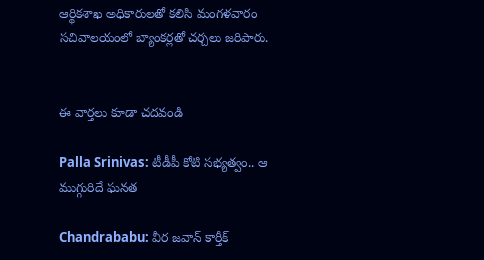ఆర్థికశాఖ అధికారులతో కలిసి మంగళవారం సచివాలయంలో బ్యాంకర్లతో చర్చలు జరిపారు.


ఈ వార్తలు కూడా చదవండి

Palla Srinivas: టీడీపీ కోటి సభ్యత్వం.. ఆ ముగ్గురిదే ఘనత

Chandrababu: వీర జవాన్ కార్తీక్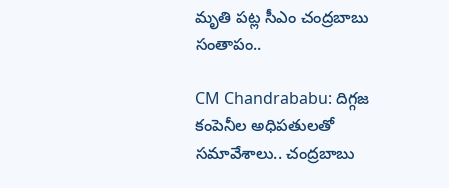మృతి పట్ల సీఎం చంద్రబాబు సంతాపం..

CM Chandrababu: దిగ్గజ కంపెనీల అధిపతులతో సమావేశాలు.. చంద్రబాబు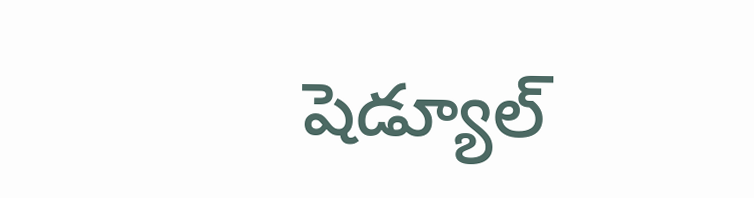షెడ్యూల్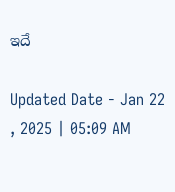ఇదే

Updated Date - Jan 22 , 2025 | 05:09 AM